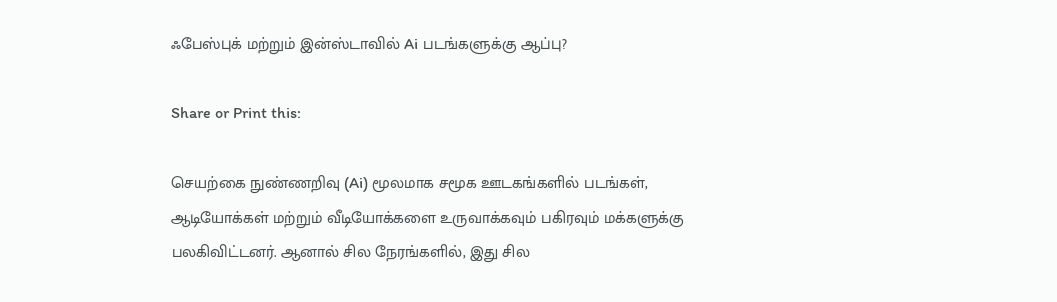ஃபேஸ்புக் மற்றும் இன்ஸ்டாவில் Ai படங்களுக்கு ஆப்பு?

Share or Print this:

செயற்கை நுண்ணறிவு (Ai) மூலமாக சமூக ஊடகங்களில் படங்கள், ஆடியோக்கள் மற்றும் வீடியோக்களை உருவாக்கவும் பகிரவும் மக்களுக்கு பலகிவிட்டனர். ஆனால் சில நேரங்களில், இது சில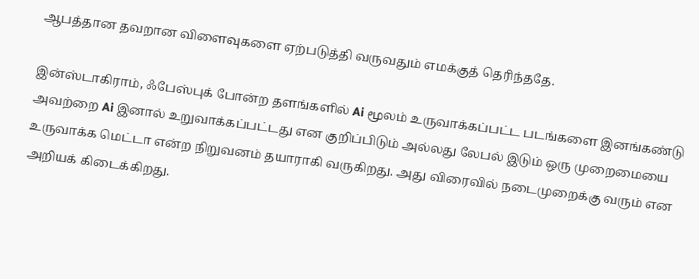ஆபத்தான தவறான விளைவுகளை ஏற்படுத்தி வருவதும் எமக்குத் தெரிந்ததே.

இன்ஸ்டாகிராம், ஃபேஸ்புக் போன்ற தளங்களில் Ai மூலம் உருவாக்கப்பட்ட படங்களை இனங்கண்டு அவற்றை Ai இனால் உறுவாக்கப்பட்டது என குறிப்பிடும் அல்லது லேபல் இடும் ஒரு முறைமையை உருவாக்க மெட்டா என்ற நிறுவனம் தயாராகி வருகிறது. அது விரைவில் நடைமுறைக்கு வரும் என அறியக் கிடைக்கிறது.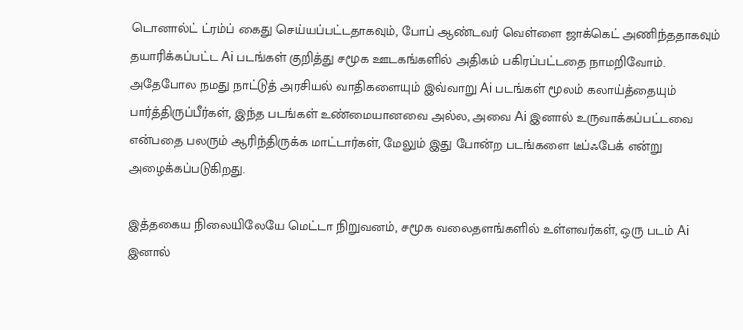டொனால்ட் ட்ரம்ப் கைது செய்யப்பட்டதாகவும், போப் ஆண்டவர் வெள்ளை ஜாக்கெட் அணிந்ததாகவும் தயாரிக்கப்பட்ட Ai படங்கள் குறித்து சமூக ஊடகங்களில் அதிகம் பகிரப்பட்டதை நாமறிவோம். அதேபோல நமது நாட்டுத் அரசியல் வாதிகளையும் இவ்வாறு Ai படங்கள் மூலம் கலாய்த்தையும் பார்த்திருப்பீர்கள், இந்த படங்கள் உண்மையானவை அல்ல, அவை Ai இனால் உருவாக்கப்பட்டவை என்பதை பலரும் ஆரிந்திருக்க மாட்டார்கள், மேலும் இது போன்ற படங்களை டீப்ஃபேக் என்று அழைக்கப்படுகிறது.

இத்தகைய நிலையிலேயே மெட்டா நிறுவனம், சமூக வலைதளங்களில் உள்ளவர்கள், ஒரு படம் Ai இனால்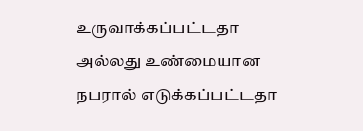உருவாக்கப்பட்டதா அல்லது உண்மையான நபரால் எடுக்கப்பட்டதா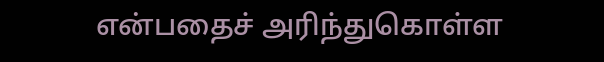என்பதைச் அரிந்துகொள்ள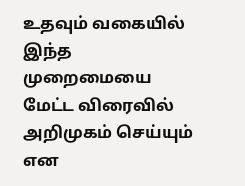உதவும் வகையில் இந்த முறைமையை மேட்ட விரைவில் அறிமுகம் செய்யும் என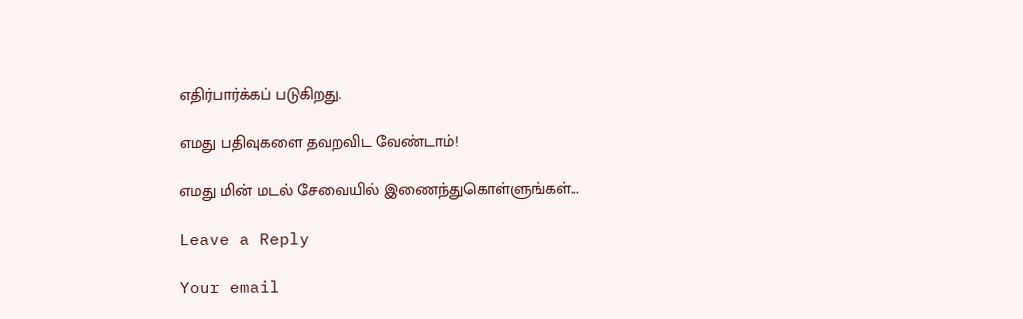எதிர்பார்க்கப் படுகிறது.

எமது பதிவுகளை தவறவிட வேண்டாம்!

எமது மின் மடல் சேவையில் இணைந்துகொள்ளுங்கள்...

Leave a Reply

Your email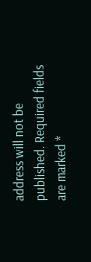address will not be published. Required fields are marked *